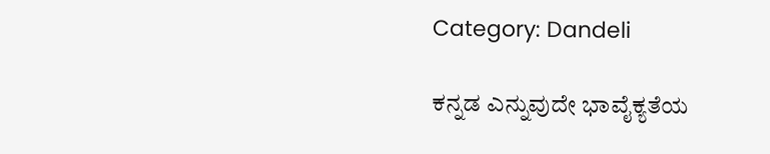Category: Dandeli

ಕನ್ನಡ ಎನ್ನುವುದೇ ಭಾವೈಕ್ಯತೆಯ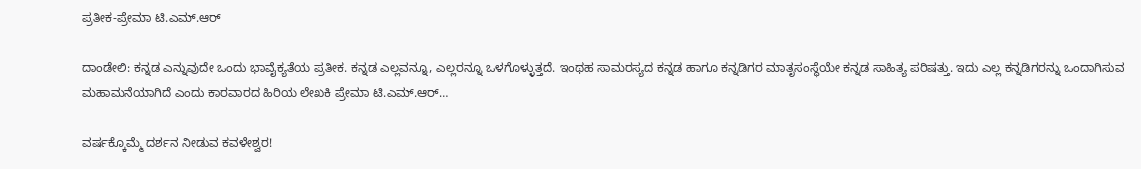ಪ್ರತೀಕ-ಪ್ರೇಮಾ ಟಿ.ಎಮ್.ಆರ್

ದಾಂಡೇಲಿ: ಕನ್ನಡ ಎನ್ನುವುದೇ ಒಂದು ಭಾವೈಕ್ಯತೆಯ ಪ್ರತೀಕ. ಕನ್ನಡ ಎಲ್ಲವನ್ನೂ, ಎಲ್ಲರನ್ನೂ ಒಳಗೊಳ್ಳುತ್ತದೆ. ಇಂಥಹ ಸಾಮರಸ್ಯದ ಕನ್ನಡ ಹಾಗೂ ಕನ್ನಡಿಗರ ಮಾತೃಸಂಸ್ಥೆಯೇ ಕನ್ನಡ ಸಾಹಿತ್ಯ ಪರಿಷತ್ತು. ಇದು ಎಲ್ಲ ಕನ್ನಡಿಗರನ್ನು ಒಂದಾಗಿಸುವ ಮಹಾಮನೆಯಾಗಿದೆ ಎಂದು ಕಾರವಾರದ ಹಿರಿಯ ಲೇಖಕಿ ಪ್ರೇಮಾ ಟಿ.ಎಮ್.ಆರ್…

ವರ್ಷಕ್ಕೊಮ್ಮೆ ದರ್ಶನ ನೀಡುವ ಕವಳೇಶ್ವರ!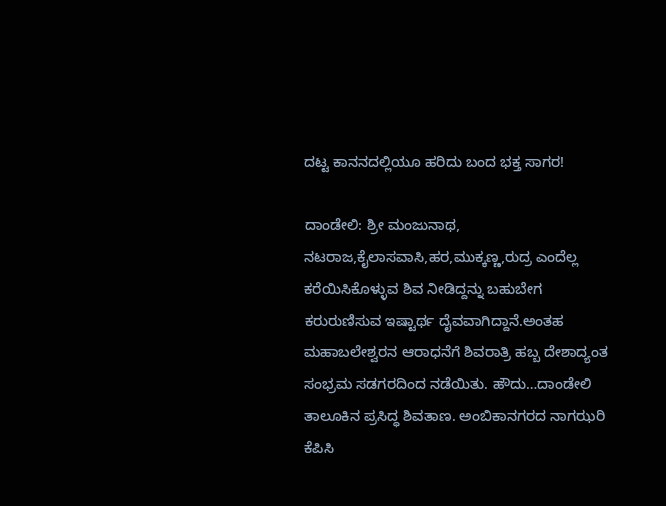ದಟ್ಟ ಕಾನನದಲ್ಲಿಯೂ ಹರಿದು ಬಂದ ಭಕ್ತ ಸಾಗರ!

ದಾಂಡೇಲಿ: ಶ್ರೀ ಮಂಜುನಾಥ, ನಟರಾಜ,ಕೈಲಾಸವಾಸಿ,ಹರ,ಮುಕ್ಕಣ್ಣ,ರುದ್ರ ಎಂದೆಲ್ಲ ಕರೆಯಿಸಿಕೊಳ್ಳುವ ಶಿವ ನೀಡಿದ್ದನ್ನು ಬಹುಬೇಗ ಕರುರುಣಿಸುವ ಇಷ್ಟಾರ್ಥ ದೈವವಾಗಿದ್ದಾನೆ.ಅಂತಹ ಮಹಾಬಲೇಶ್ವರನ ಆರಾಧನೆಗೆ ಶಿವರಾತ್ರಿ ಹಬ್ಬ ದೇಶಾದ್ಯಂತ ಸಂಭ್ರಮ ಸಡಗರದಿಂದ ನಡೆಯಿತು. ಹೌದು…ದಾಂಡೇಲಿ ತಾಲೂಕಿನ ಪ್ರಸಿದ್ಧ ಶಿವತಾಣ. ಅಂಬಿಕಾನಗರದ ನಾಗಝರಿ ಕೆಪಿಸಿ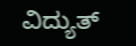ವಿದ್ಯುತ್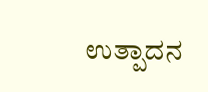ಉತ್ಪಾದನ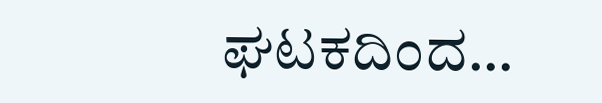ಘಟಕದಿಂದ…